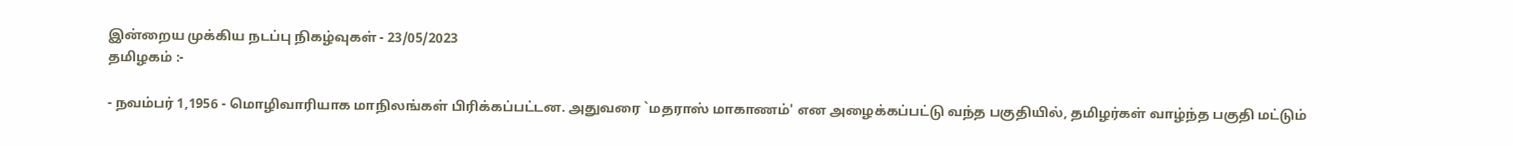இன்றைய முக்கிய நடப்பு நிகழ்வுகள் - 23/05/2023
தமிழகம் :-

- நவம்பர் 1,1956 - மொழிவாரியாக மாநிலங்கள் பிரிக்கப்பட்டன. அதுவரை `மதராஸ் மாகாணம்' என அழைக்கப்பட்டு வந்த பகுதியில், தமிழர்கள் வாழ்ந்த பகுதி மட்டும்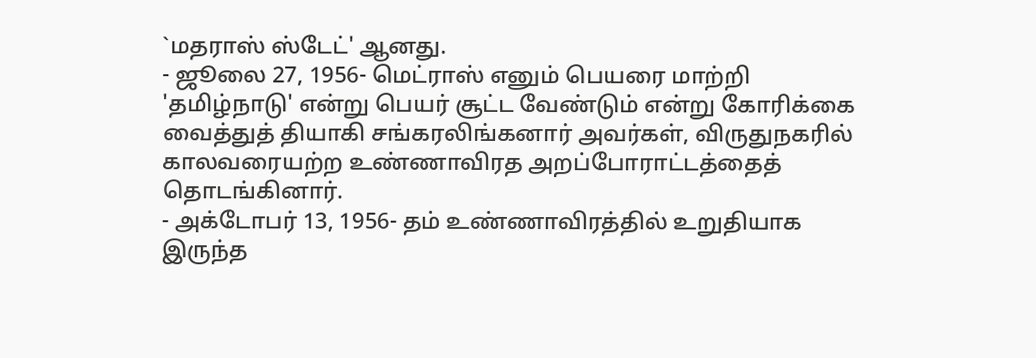`மதராஸ் ஸ்டேட்' ஆனது.
- ஜூலை 27, 1956- மெட்ராஸ் எனும் பெயரை மாற்றி 'தமிழ்நாடு' என்று பெயர் சூட்ட வேண்டும் என்று கோரிக்கை வைத்துத் தியாகி சங்கரலிங்கனார் அவர்கள், விருதுநகரில் காலவரையற்ற உண்ணாவிரத அறப்போராட்டத்தைத் தொடங்கினார்.
- அக்டோபர் 13, 1956- தம் உண்ணாவிரத்தில் உறுதியாக இருந்த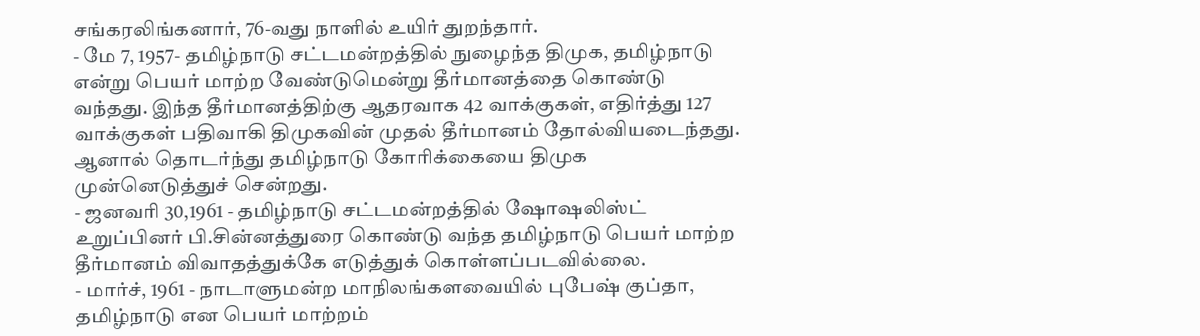சங்கரலிங்கனார், 76-வது நாளில் உயிர் துறந்தார்.
- மே 7, 1957- தமிழ்நாடு சட்டமன்றத்தில் நுழைந்த திமுக, தமிழ்நாடு என்று பெயர் மாற்ற வேண்டுமென்று தீர்மானத்தை கொண்டு வந்தது. இந்த தீர்மானத்திற்கு ஆதரவாக 42 வாக்குகள், எதிர்த்து 127 வாக்குகள் பதிவாகி திமுகவின் முதல் தீர்மானம் தோல்வியடைந்தது. ஆனால் தொடர்ந்து தமிழ்நாடு கோரிக்கையை திமுக முன்னெடுத்துச் சென்றது.
- ஜனவரி 30,1961 - தமிழ்நாடு சட்டமன்றத்தில் ஷோஷலிஸ்ட் உறுப்பினர் பி.சின்னத்துரை கொண்டு வந்த தமிழ்நாடு பெயர் மாற்ற தீர்மானம் விவாதத்துக்கே எடுத்துக் கொள்ளப்படவில்லை.
- மார்ச், 1961 - நாடாளுமன்ற மாநிலங்களவையில் புபேஷ் குப்தா, தமிழ்நாடு என பெயர் மாற்றம்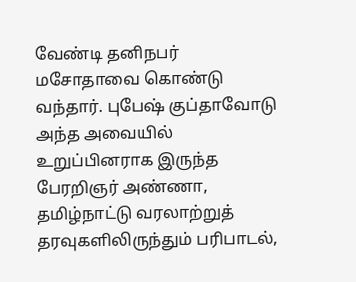வேண்டி தனிநபர் மசோதாவை கொண்டு வந்தார். புபேஷ் குப்தாவோடு அந்த அவையில் உறுப்பினராக இருந்த பேரறிஞர் அண்ணா, தமிழ்நாட்டு வரலாற்றுத் தரவுகளிலிருந்தும் பரிபாடல்,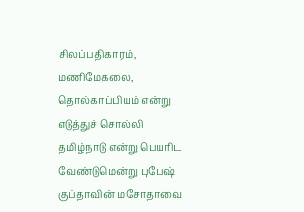சிலப்பதிகாரம், மணிமேகலை, தொல்காப்பியம் என்று எடுத்துச் சொல்லி தமிழ்நாடு என்று பெயரிட வேண்டுமென்று புபேஷ் குப்தாவின் மசோதாவை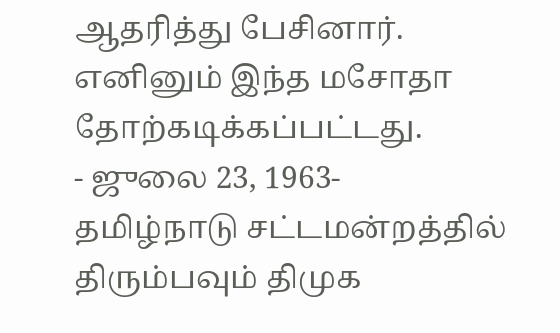ஆதரித்து பேசினார். எனினும் இந்த மசோதா தோற்கடிக்கப்பட்டது.
- ஜுலை 23, 1963- தமிழ்நாடு சட்டமன்றத்தில் திரும்பவும் திமுக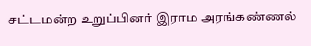சட்டமன்ற உறுப்பினர் இராம அரங்கண்ணல்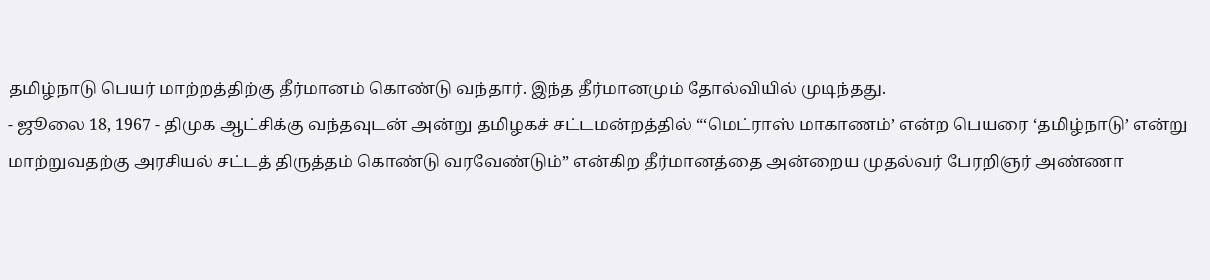தமிழ்நாடு பெயர் மாற்றத்திற்கு தீர்மானம் கொண்டு வந்தார். இந்த தீர்மானமும் தோல்வியில் முடிந்தது.
- ஜூலை 18, 1967 - திமுக ஆட்சிக்கு வந்தவுடன் அன்று தமிழகச் சட்டமன்றத்தில் “‘மெட்ராஸ் மாகாணம்’ என்ற பெயரை ‘தமிழ்நாடு’ என்று மாற்றுவதற்கு அரசியல் சட்டத் திருத்தம் கொண்டு வரவேண்டும்” என்கிற தீர்மானத்தை அன்றைய முதல்வர் பேரறிஞர் அண்ணா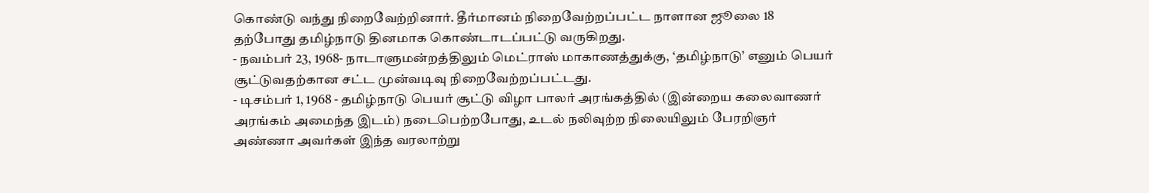கொண்டு வந்து நிறைவேற்றினார். தீர்மானம் நிறைவேற்றப்பட்ட நாளான ஜூலை 18 தற்போது தமிழ்நாடு தினமாக கொண்டாடப்பட்டு வருகிறது.
- நவம்பர் 23, 1968- நாடாளுமன்றத்திலும் மெட்ராஸ் மாகாணத்துக்கு, ‘தமிழ்நாடு’ எனும் பெயர் சூட்டுவதற்கான சட்ட முன்வடிவு நிறைவேற்றப்பட்டது.
- டிசம்பர் 1, 1968 - தமிழ்நாடு பெயர் சூட்டு விழா பாலர் அரங்கத்தில் (இன்றைய கலைவாணர் அரங்கம் அமைந்த இடம்) நடைபெற்றபோது, உடல் நலிவுற்ற நிலையிலும் பேரறிஞர் அண்ணா அவர்கள் இந்த வரலாற்று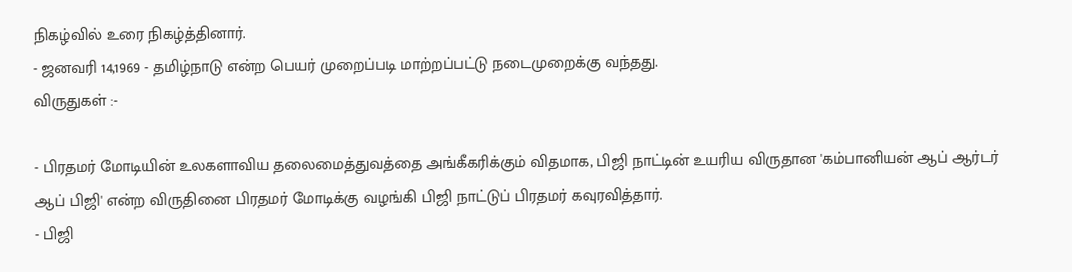நிகழ்வில் உரை நிகழ்த்தினார்.
- ஜனவரி 14,1969 - தமிழ்நாடு என்ற பெயர் முறைப்படி மாற்றப்பட்டு நடைமுறைக்கு வந்தது.
விருதுகள் :-

- பிரதமர் மோடியின் உலகளாவிய தலைமைத்துவத்தை அங்கீகரிக்கும் விதமாக, பிஜி நாட்டின் உயரிய விருதான 'கம்பானியன் ஆப் ஆர்டர் ஆப் பிஜி' என்ற விருதினை பிரதமர் மோடிக்கு வழங்கி பிஜி நாட்டுப் பிரதமர் கவுரவித்தார்.
- பிஜி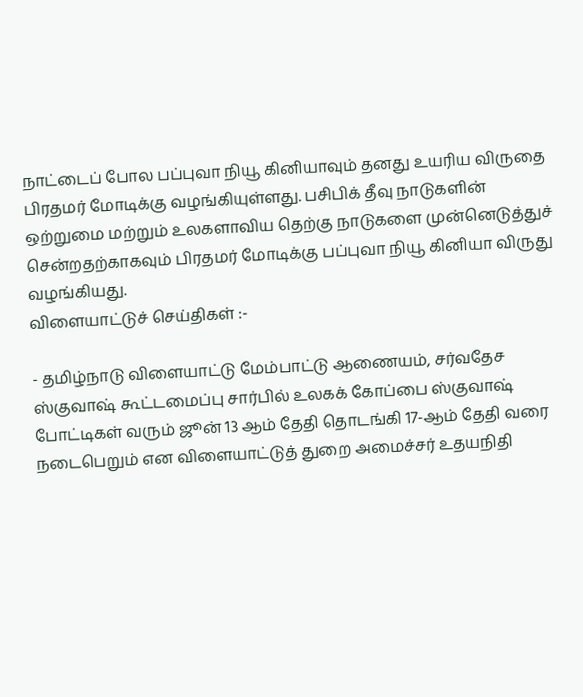நாட்டைப் போல பப்புவா நியூ கினியாவும் தனது உயரிய விருதை பிரதமர் மோடிக்கு வழங்கியுள்ளது. பசிபிக் தீவு நாடுகளின் ஒற்றுமை மற்றும் உலகளாவிய தெற்கு நாடுகளை முன்னெடுத்துச் சென்றதற்காகவும் பிரதமர் மோடிக்கு பப்புவா நியூ கினியா விருது வழங்கியது.
விளையாட்டுச் செய்திகள் :-

- தமிழ்நாடு விளையாட்டு மேம்பாட்டு ஆணையம், சர்வதேச ஸ்குவாஷ் கூட்டமைப்பு சார்பில் உலகக் கோப்பை ஸ்குவாஷ் போட்டிகள் வரும் ஜூன் 13 ஆம் தேதி தொடங்கி 17-ஆம் தேதி வரை நடைபெறும் என விளையாட்டுத் துறை அமைச்சர் உதயநிதி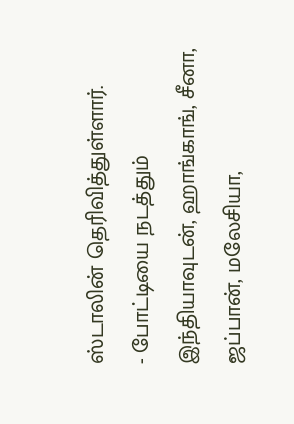ஸ்டாலின் தெரிவித்துள்ளார்.
- போட்டியை நடத்தும் இந்தியாவுடன், ஹாங்காங், சீனா, ஜப்பான், மலேசியா,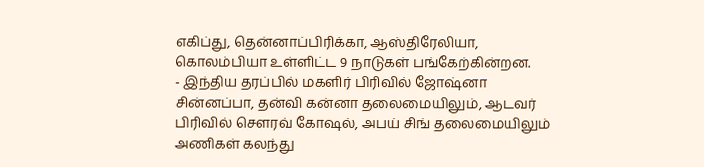எகிப்து, தென்னாப்பிரிக்கா, ஆஸ்திரேலியா, கொலம்பியா உள்ளிட்ட 9 நாடுகள் பங்கேற்கின்றன.
- இந்திய தரப்பில் மகளிர் பிரிவில் ஜோஷ்னா சின்னப்பா, தன்வி கன்னா தலைமையிலும், ஆடவர் பிரிவில் சௌரவ் கோஷல், அபய் சிங் தலைமையிலும் அணிகள் கலந்து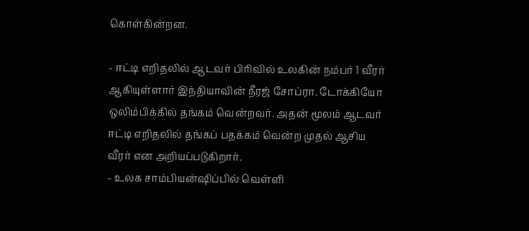கொள்கின்றன.

- ஈட்டி எறிதலில் ஆடவர் பிரிவில் உலகின் நம்பர் 1 வீரர் ஆகியுள்ளார் இந்தியாவின் நீரஜ் சோப்ரா. டோக்கியோ ஒலிம்பிக்கில் தங்கம் வென்றவர். அதன் மூலம் ஆடவர் ஈட்டி எறிதலில் தங்கப் பதக்கம் வென்ற முதல் ஆசிய வீரர் என அறியப்படுகிறார்.
- உலக சாம்பியன்ஷிப்பில் வெள்ளி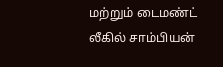மற்றும் டைமண்ட் லீகில் சாம்பியன்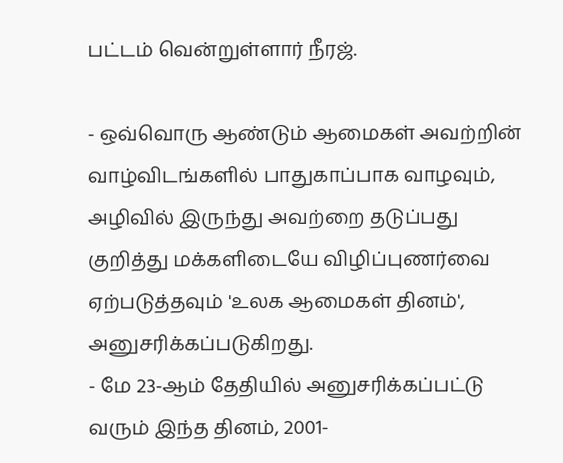பட்டம் வென்றுள்ளார் நீரஜ்.

- ஒவ்வொரு ஆண்டும் ஆமைகள் அவற்றின் வாழ்விடங்களில் பாதுகாப்பாக வாழவும், அழிவில் இருந்து அவற்றை தடுப்பது குறித்து மக்களிடையே விழிப்புணர்வை ஏற்படுத்தவும் 'உலக ஆமைகள் தினம்', அனுசரிக்கப்படுகிறது.
- மே 23-ஆம் தேதியில் அனுசரிக்கப்பட்டு வரும் இந்த தினம், 2001-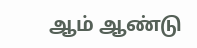ஆம் ஆண்டு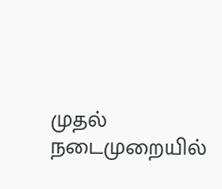முதல் நடைமுறையில்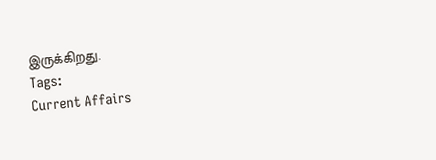இருக்கிறது.
Tags:
Current Affairs